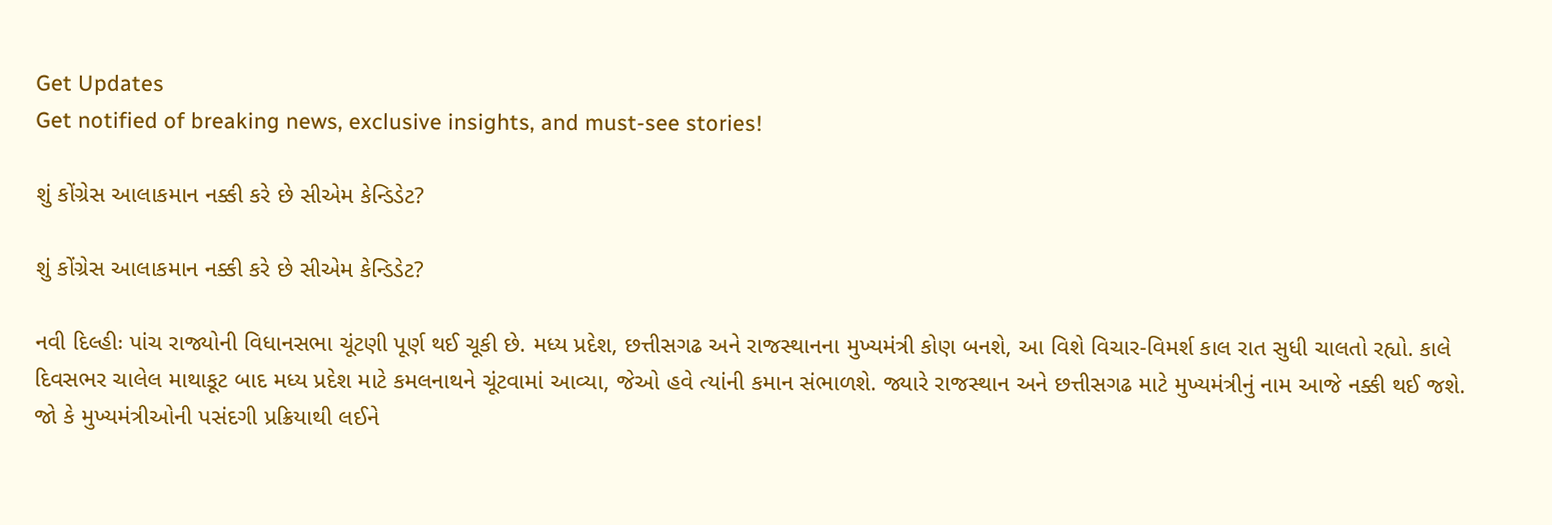Get Updates
Get notified of breaking news, exclusive insights, and must-see stories!

શું કોંગ્રેસ આલાકમાન નક્કી કરે છે સીએમ કેન્ડિડેટ?

શું કોંગ્રેસ આલાકમાન નક્કી કરે છે સીએમ કેન્ડિડેટ?

નવી દિલ્હીઃ પાંચ રાજ્યોની વિધાનસભા ચૂંટણી પૂર્ણ થઈ ચૂકી છે. મધ્ય પ્રદેશ, છત્તીસગઢ અને રાજસ્થાનના મુખ્યમંત્રી કોણ બનશે, આ વિશે વિચાર-વિમર્શ કાલ રાત સુધી ચાલતો રહ્યો. કાલે દિવસભર ચાલેલ માથાકૂટ બાદ મધ્ય પ્રદેશ માટે કમલનાથને ચૂંટવામાં આવ્યા, જેઓ હવે ત્યાંની કમાન સંભાળશે. જ્યારે રાજસ્થાન અને છત્તીસગઢ માટે મુખ્યમંત્રીનું નામ આજે નક્કી થઈ જશે. જો કે મુખ્યમંત્રીઓની પસંદગી પ્રક્રિયાથી લઈને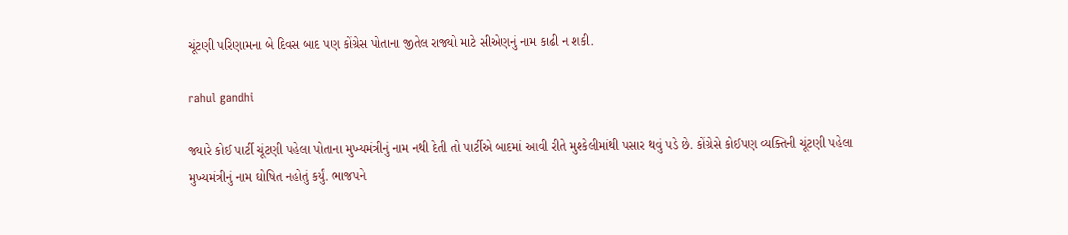ચૂંટણી પરિણામના બે દિવસ બાદ પણ કોંગ્રેસ પોતાના જીતેલ રાજ્યો માટે સીએણનું નામ કાઢી ન શકી.

rahul gandhi

જ્યારે કોઈ પાર્ટી ચૂંટણી પહેલા પોતાના મુખ્યમંત્રીનું નામ નથી દેતી તો પાર્ટીએ બાદમાં આવી રીતે મુશ્કેલીમાંથી પસાર થવું પડે છે. કોંગ્રેસે કોઈપણ વ્યક્તિની ચૂંટણી પહેલા મુખ્યમંત્રીનું નામ ઘોષિત નહોતું કર્યું. ભાજપને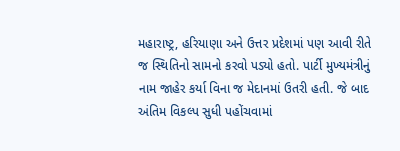મહારાષ્ટ્ર, હરિયાણા અને ઉત્તર પ્રદેશમાં પણ આવી રીતે જ સ્થિતિનો સામનો કરવો પડ્યો હતો. પાર્ટી મુખ્યમંત્રીનું નામ જાહેર કર્યા વિના જ મેદાનમાં ઉતરી હતી. જે બાદ અંતિમ વિકલ્પ સુધી પહોંચવામાં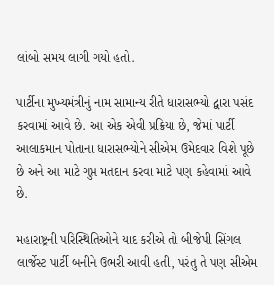લાંબો સમય લાગી ગયો હતો.

પાર્ટીના મુખ્યમંત્રીનું નામ સામાન્ય રીતે ધારાસભ્યો દ્વારા પસંદ કરવામાં આવે છે. આ એક એવી પ્રક્રિયા છે, જેમાં પાર્ટી આલાકમાન પોતાના ધારાસભ્યોને સીએમ ઉમેદવાર વિશે પૂછે છે અને આ માટે ગુપ્ત મતદાન કરવા માટે પણ કહેવામાં આવે છે.

મહારાષ્ટ્રની પરિસ્થિતિઓને યાદ કરીએ તો બીજેપી સિંગલ લાર્જેસ્ટ પાર્ટી બનીને ઉભરી આવી હતી, પરંતુ તે પણ સીએમ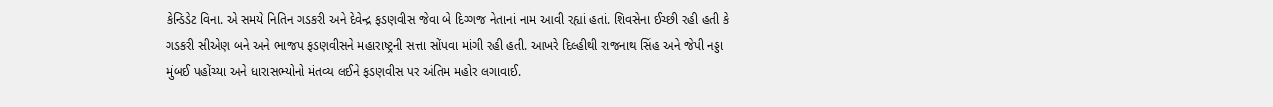કેન્ડિડેટ વિના. એ સમયે નિતિન ગડકરી અને દેવેન્દ્ર ફડણવીસ જેવા બે દિગ્ગજ નેતાનાં નામ આવી રહ્યાં હતાં. શિવસેના ઈચ્છી રહી હતી કે ગડકરી સીએણ બને અને ભાજપ ફડણવીસને મહારાષ્ટ્રની સત્તા સોંપવા માંગી રહી હતી. આખરે દિલ્હીથી રાજનાથ સિંહ અને જેપી નડ્ડા મુંબઈ પહોંચ્યા અને ધારાસભ્યોનો મંતવ્ય લઈને ફડણવીસ પર અંતિમ મહોર લગાવાઈ.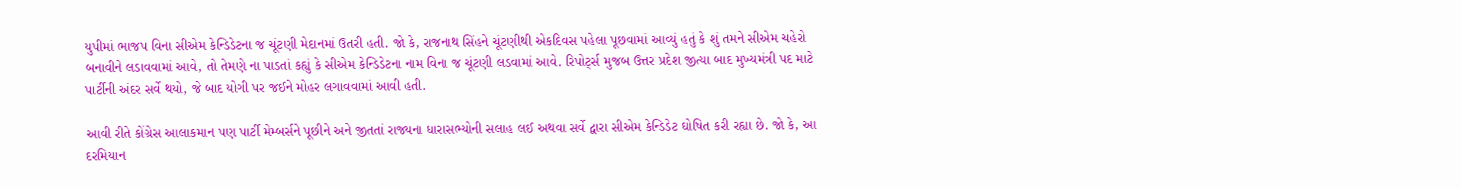યુપીમાં ભાજપ વિના સીએમ કેન્ડિડેટના જ ચૂંટણી મેદાનમાં ઉતરી હતી. જો કે, રાજનાથ સિંહને ચૂંટણીથી એકદિવસ પહેલા પૂછવામાં આવ્યું હતું કે શું તમને સીએમ ચહેરો બનાવીને લડાવવામાં આવે, તો તેમણે ના પાડતાં કહ્યું કે સીએમ કેન્ડિડેટના નામ વિના જ ચૂંટણી લડવામાં આવે. રિપોર્ટ્સ મુજબ ઉત્તર પ્રદેશ જીત્યા બાદ મુખ્યમંત્રી પદ માટે પાર્ટીની અંદર સર્વે થયો, જે બાદ યોગી પર જઈને મોહર લગાવવામાં આવી હતી.

આવી રીતે કોંગ્રેસ આલાકમાન પણ પાર્ટી મેમ્બર્સને પૂછીને અને જીતતાં રાજ્યના ધારાસભ્યોની સલાહ લઈ અથવા સર્વે દ્વારા સીએમ કેન્ડિડેટ ઘોષિત કરી રહ્યા છે. જો કે, આ દરમિયાન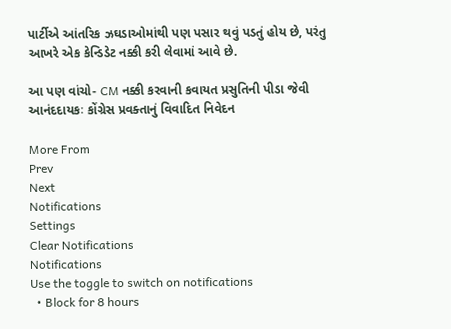પાર્ટીએ આંતરિક ઝઘડાઓમાંથી પણ પસાર થવું પડતું હોય છે, પરંતુ આખરે એક કેન્ડિડેટ નક્કી કરી લેવામાં આવે છે.

આ પણ વાંચો- CM નક્કી કરવાની કવાયત પ્રસુતિની પીડા જેવી આનંદદાયકઃ કોંગ્રેસ પ્રવક્તાનું વિવાદિત નિવેદન

More From
Prev
Next
Notifications
Settings
Clear Notifications
Notifications
Use the toggle to switch on notifications
  • Block for 8 hours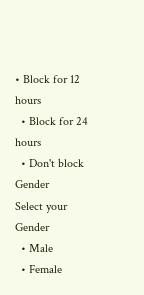• Block for 12 hours
  • Block for 24 hours
  • Don't block
Gender
Select your Gender
  • Male
  • Female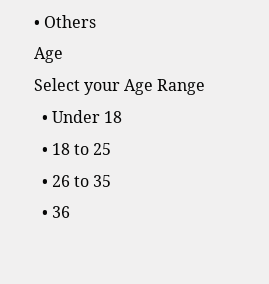• Others
Age
Select your Age Range
  • Under 18
  • 18 to 25
  • 26 to 35
  • 36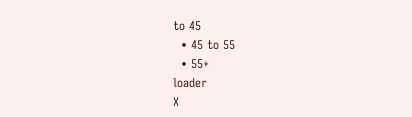to 45
  • 45 to 55
  • 55+
loader
X